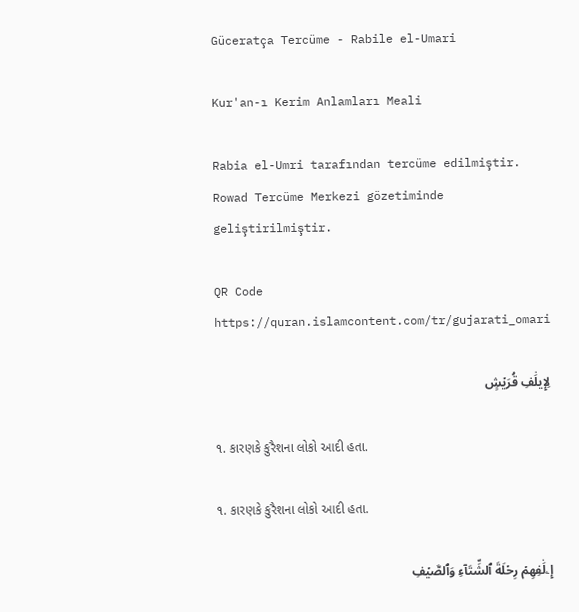Güceratça Tercüme - Rabile el-Umari

Kur'an-ı Kerim Anlamları Meali

Rabia el-Umri tarafından tercüme edilmiştir. Rowad Tercüme Merkezi gözetiminde geliştirilmiştir.

QR Code https://quran.islamcontent.com/tr/gujarati_omari

لِإِيلَٰفِ قُرَيۡشٍ

૧. કારણકે કુરૈશના લોકો આદી હતા.

૧. કારણકે કુરૈશના લોકો આદી હતા.

إِۦلَٰفِهِمۡ رِحۡلَةَ ٱلشِّتَآءِ وَٱلصَّيۡفِ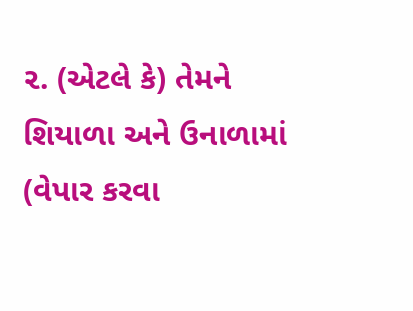૨. (એટલે કે) તેમને શિયાળા અને ઉનાળામાં (વેપાર કરવા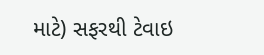માટે) સફરથી ટેવાઇ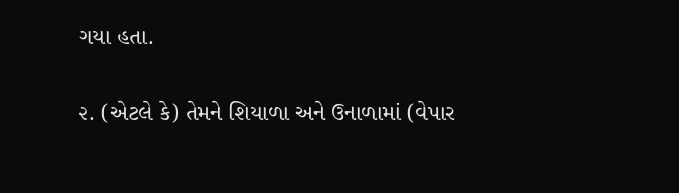ગયા હતા.

૨. (એટલે કે) તેમને શિયાળા અને ઉનાળામાં (વેપાર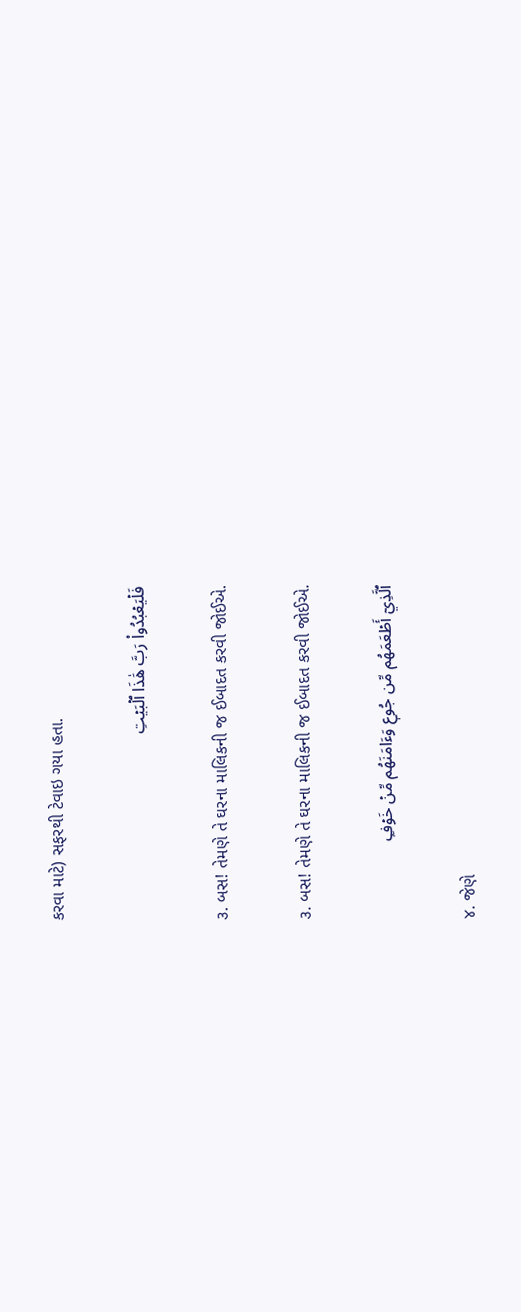કરવા માટે) સફરથી ટેવાઇ ગયા હતા.

فَلۡيَعۡبُدُواْ رَبَّ هَٰذَا ٱلۡبَيۡتِ

૩. બસ! તેમણે તે ઘરના માલિકની જ ઈબાદત કરવી જોઈએ.

૩. બસ! તેમણે તે ઘરના માલિકની જ ઈબાદત કરવી જોઈએ.

ٱلَّذِيٓ أَطۡعَمَهُم مِّن جُوعٖ وَءَامَنَهُم مِّنۡ خَوۡفِۭ

૪. જેણે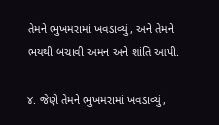તેમને ભુખમરામાં ખવડાવ્યું, અને તેમને ભયથી બચાવી અમન અને શાંતિ આપી.

૪. જેણે તેમને ભુખમરામાં ખવડાવ્યું,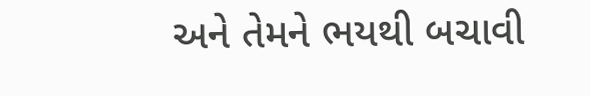અને તેમને ભયથી બચાવી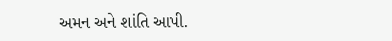અમન અને શાંતિ આપી.